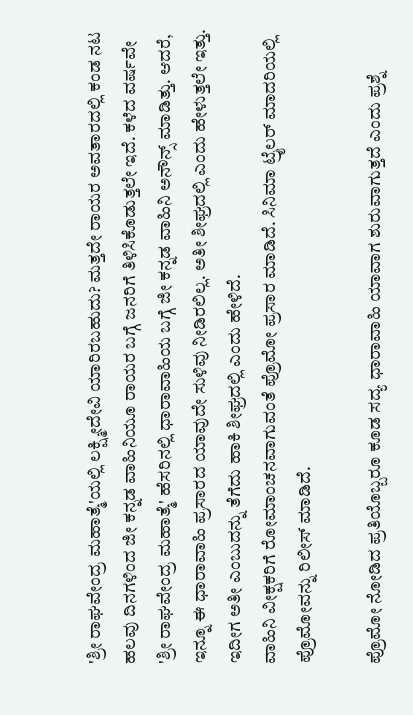'ಶ್ರೀ ರಾಘವೇಂದ್ರ ಮಹಾತ್ಮೆ'ಯಲ್ಲಿ ಲಕ್ಷ್ಮೀದೇವಿ ಯಾರಿರಬಹುದು? ಮತ್ತದೇ ರಾಯರ ಅವತಾರದಲ್ಲಿ ಕಂಡ ನಟ
ಹಲವು ದಿನಗಳಿಂದ ಜೀ ಕನ್ನಡ ವಾಹಿನಿಯೂ ರಾಯರ ಬಗ್ಗೆ ಜನರಿಗೆ ತಿಳಿಸಿಕೊಡುತ್ತಲೇ ಇದೆ. ಕಳೆದ ವರ್ಷವೇ 'ಶ್ರೀ ರಾಘವೇಂದ್ರ ಮಹಾತ್ಮೆ' ಹೆಸರಿನಲ್ಲಿ ಧಾರಾವಾಹಿಯ ಬಗ್ಗೆ ಜೀ ಕನ್ನಡ ವಾಹಿನಿ ಅನೌನ್ಸ್ ಮಾಡಿತ್ತು. ಆದರೆ, ಇನ್ನೂ ಈ ಧಾರಾವಾಹಿ ಪ್ರಸಾರದ ಯಾವುದೇ ಸುಳಿವು ನೀಡಿರಲಿಲ್ಲ. ಅತೀ ಶೀಘ್ರದಲ್ಲಿ ಎಂದು ಹೇಳುತ್ತಲೇ ಇತ್ತು. ಇದೀಗ ಅತೀ ಎಂಬುದನ್ನು ತೆಗೆದು ಹಾಕಿ ಶೀಘ್ರದಲ್ಲಿ ಎಂದು ಹೇಳಿದೆ.
ವಾಹಿನಿ ವೀಕ್ಷಕರಿಗೆ ರೋಮಾಂಚನವಾಗುವಂತೆ ಪ್ರೊಮೋ ಪ್ರಸಾರ ಮಾಡಿದೆ. ಸಿನಿಮಾ ಟ್ರೈಲರ್ ಮಾದರಿಯಲ್ಲಿ ಪ್ರೊಮೋವನ್ನು ರಿಲೀಸ್ ಮಾಡಿದೆ.

ಪ್ರೊಮೋ ನೋಡಿದ ಪ್ರತಿಯೊಬ್ಬರೂ ಕೂಡ ಸದ್ಯ ಧಾರಾವಾಹಿ ಯಾವಾಗ ಶುರುವಾಗುತ್ತದೆ ಎಂದು ಪ್ರಶ್ನೆ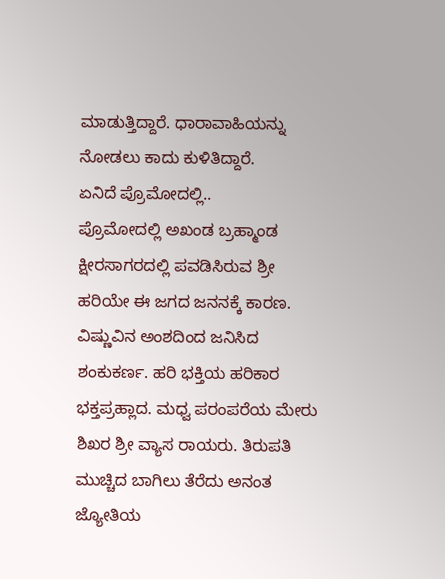ಮಾಡುತ್ತಿದ್ದಾರೆ. ಧಾರಾವಾಹಿಯನ್ನು ನೋಡಲು ಕಾದು ಕುಳಿತಿದ್ದಾರೆ.
ಏನಿದೆ ಪ್ರೊಮೋದಲ್ಲಿ..
ಪ್ರೊಮೋದಲ್ಲಿ ಅಖಂಡ ಬ್ರಹ್ಮಾಂಡ ಕ್ಷೀರಸಾಗರದಲ್ಲಿ ಪವಡಿಸಿರುವ ಶ್ರೀ ಹರಿಯೇ ಈ ಜಗದ ಜನನಕ್ಕೆ ಕಾರಣ. ವಿಷ್ಣುವಿನ ಅಂಶದಿಂದ ಜನಿಸಿದ ಶಂಕುಕರ್ಣ. ಹರಿ ಭಕ್ತಿಯ ಹರಿಕಾರ ಭಕ್ತಪ್ರಹ್ಲಾದ. ಮಧ್ವ ಪರಂಪರೆಯ ಮೇರು ಶಿಖರ ಶ್ರೀ ವ್ಯಾಸ ರಾಯರು. ತಿರುಪತಿ ಮುಚ್ಚಿದ ಬಾಗಿಲು ತೆರೆದು ಅನಂತ ಜ್ಯೋತಿಯ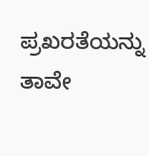ಪ್ರಖರತೆಯನ್ನು ತಾವೇ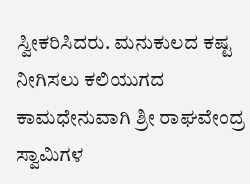ಸ್ವೀಕರಿಸಿದರು. ಮನುಕುಲದ ಕಷ್ಟ ನೀಗಿಸಲು ಕಲಿಯುಗದ ಕಾಮಧೇನುವಾಗಿ ಶ್ರೀ ರಾಘವೇಂದ್ರ ಸ್ವಾಮಿಗಳ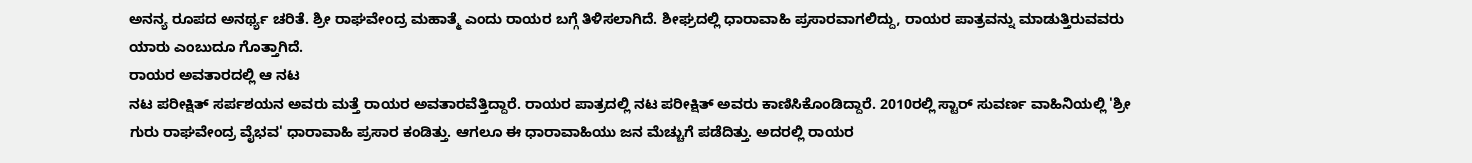ಅನನ್ಯ ರೂಪದ ಅನರ್ಥ್ಯ ಚರಿತೆ. ಶ್ರೀ ರಾಘವೇಂದ್ರ ಮಹಾತ್ಮೆ ಎಂದು ರಾಯರ ಬಗ್ಗೆ ತಿಳಿಸಲಾಗಿದೆ. ಶೀಘ್ರದಲ್ಲಿ ಧಾರಾವಾಹಿ ಪ್ರಸಾರವಾಗಲಿದ್ದು, ರಾಯರ ಪಾತ್ರವನ್ನು ಮಾಡುತ್ತಿರುವವರು ಯಾರು ಎಂಬುದೂ ಗೊತ್ತಾಗಿದೆ.
ರಾಯರ ಅವತಾರದಲ್ಲಿ ಆ ನಟ
ನಟ ಪರೀಕ್ಷಿತ್ ಸರ್ಪಶಯನ ಅವರು ಮತ್ತೆ ರಾಯರ ಅವತಾರವೆತ್ತಿದ್ದಾರೆ. ರಾಯರ ಪಾತ್ರದಲ್ಲಿ ನಟ ಪರೀಕ್ಷಿತ್ ಅವರು ಕಾಣಿಸಿಕೊಂಡಿದ್ದಾರೆ. 2010ರಲ್ಲಿ ಸ್ಟಾರ್ ಸುವರ್ಣ ವಾಹಿನಿಯಲ್ಲಿ 'ಶ್ರೀ ಗುರು ರಾಘವೇಂದ್ರ ವೈಭವ' ಧಾರಾವಾಹಿ ಪ್ರಸಾರ ಕಂಡಿತ್ತು. ಆಗಲೂ ಈ ಧಾರಾವಾಹಿಯು ಜನ ಮೆಚ್ಚುಗೆ ಪಡೆದಿತ್ತು. ಅದರಲ್ಲಿ ರಾಯರ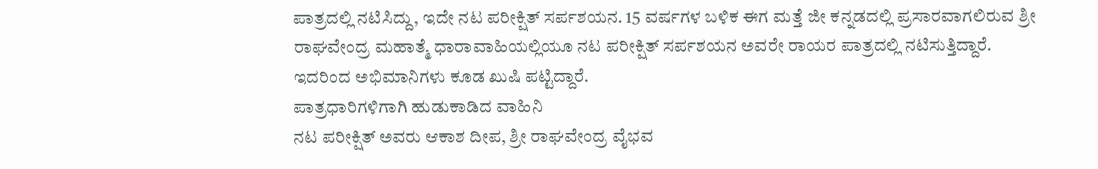ಪಾತ್ರದಲ್ಲಿ ನಟಿಸಿದ್ದು, ಇದೇ ನಟ ಪರೀಕ್ಷಿತ್ ಸರ್ಪಶಯನ. 15 ವರ್ಷಗಳ ಬಳಿಕ ಈಗ ಮತ್ತೆ ಜೀ ಕನ್ನಡದಲ್ಲಿ ಪ್ರಸಾರವಾಗಲಿರುವ ಶ್ರೀ ರಾಘವೇಂದ್ರ ಮಹಾತ್ಮೆ ಧಾರಾವಾಹಿಯಲ್ಲಿಯೂ ನಟ ಪರೀಕ್ಷಿತ್ ಸರ್ಪಶಯನ ಅವರೇ ರಾಯರ ಪಾತ್ರದಲ್ಲಿ ನಟಿಸುತ್ತಿದ್ದಾರೆ. ಇದರಿಂದ ಅಭಿಮಾನಿಗಳು ಕೂಡ ಖುಷಿ ಪಟ್ಟಿದ್ದಾರೆ.
ಪಾತ್ರಧಾರಿಗಳಿಗಾಗಿ ಹುಡುಕಾಡಿದ ವಾಹಿನಿ
ನಟ ಪರೀಕ್ಷಿತ್ ಅವರು ಆಕಾಶ ದೀಪ, ಶ್ರೀ ರಾಘವೇಂದ್ರ ವೈಭವ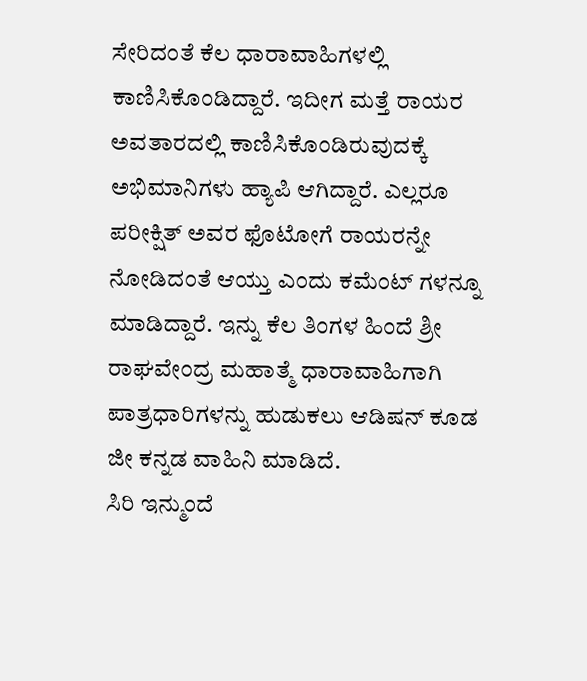ಸೇರಿದಂತೆ ಕೆಲ ಧಾರಾವಾಹಿಗಳಲ್ಲಿ ಕಾಣಿಸಿಕೊಂಡಿದ್ದಾರೆ. ಇದೀಗ ಮತ್ತೆ ರಾಯರ ಅವತಾರದಲ್ಲಿ ಕಾಣಿಸಿಕೊಂಡಿರುವುದಕ್ಕೆ ಅಭಿಮಾನಿಗಳು ಹ್ಯಾಪಿ ಆಗಿದ್ದಾರೆ. ಎಲ್ಲರೂ ಪರೀಕ್ಷಿತ್ ಅವರ ಫೊಟೋಗೆ ರಾಯರನ್ನೇ ನೋಡಿದಂತೆ ಆಯ್ತು ಎಂದು ಕಮೆಂಟ್ ಗಳನ್ನೂ ಮಾಡಿದ್ದಾರೆ. ಇನ್ನು ಕೆಲ ತಿಂಗಳ ಹಿಂದೆ ಶ್ರೀ ರಾಘವೇಂದ್ರ ಮಹಾತ್ಮೆ ಧಾರಾವಾಹಿಗಾಗಿ ಪಾತ್ರಧಾರಿಗಳನ್ನು ಹುಡುಕಲು ಆಡಿಷನ್ ಕೂಡ ಜೀ ಕನ್ನಡ ವಾಹಿನಿ ಮಾಡಿದೆ.
ಸಿರಿ ಇನ್ಮುಂದೆ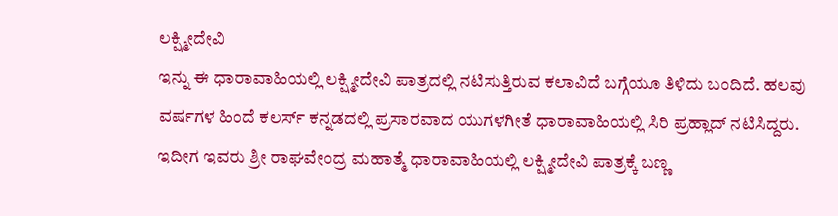ಲಕ್ಷ್ಮೀದೇವಿ
ಇನ್ನು ಈ ಧಾರಾವಾಹಿಯಲ್ಲಿ ಲಕ್ಷ್ಮೀದೇವಿ ಪಾತ್ರದಲ್ಲಿ ನಟಿಸುತ್ತಿರುವ ಕಲಾವಿದೆ ಬಗ್ಗೆಯೂ ತಿಳಿದು ಬಂದಿದೆ. ಹಲವು ವರ್ಷಗಳ ಹಿಂದೆ ಕಲರ್ಸ್ ಕನ್ನಡದಲ್ಲಿ ಪ್ರಸಾರವಾದ ಯುಗಳಗೀತೆ ಧಾರಾವಾಹಿಯಲ್ಲಿ ಸಿರಿ ಪ್ರಹ್ಲಾದ್ ನಟಿಸಿದ್ದರು. ಇದೀಗ ಇವರು ಶ್ರೀ ರಾಘವೇಂದ್ರ ಮಹಾತ್ಮೆ ಧಾರಾವಾಹಿಯಲ್ಲಿ ಲಕ್ಷ್ಮೀದೇವಿ ಪಾತ್ರಕ್ಕೆ ಬಣ್ಣ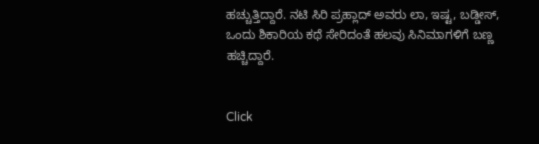ಹಚ್ಚುತ್ತಿದ್ದಾರೆ. ನಟಿ ಸಿರಿ ಪ್ರಹ್ಲಾದ್ ಅವರು ಲಾ, ಇಷ್ಟ, ಬಡ್ಡೀಸ್, ಒಂದು ಶಿಕಾರಿಯ ಕಥೆ ಸೇರಿದಂತೆ ಹಲವು ಸಿನಿಮಾಗಳಿಗೆ ಬಣ್ಣ ಹಚ್ಚಿದ್ದಾರೆ.


Click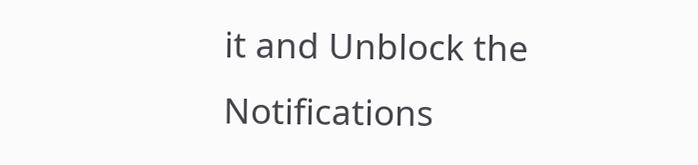it and Unblock the Notifications